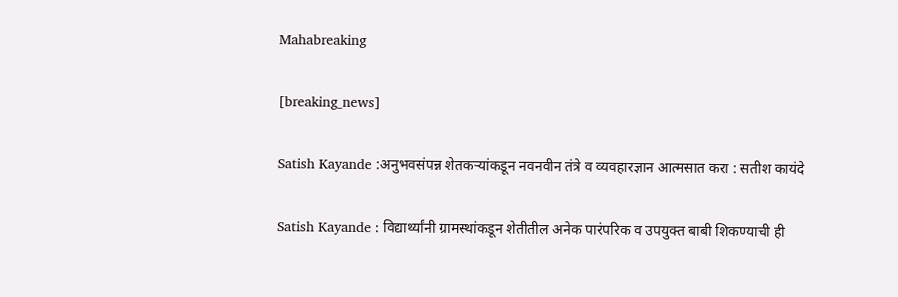Mahabreaking

[breaking_news]

Satish Kayande :अनुभवसंपन्न शेतकऱ्यांकडून नवनवीन तंत्रे व व्यवहारज्ञान आत्मसात करा : सतीश कायंदे

Satish Kayande : विद्यार्थ्यांनी ग्रामस्थांकडून शेतीतील अनेक पारंपरिक व उपयुक्त बाबी शिकण्याची ही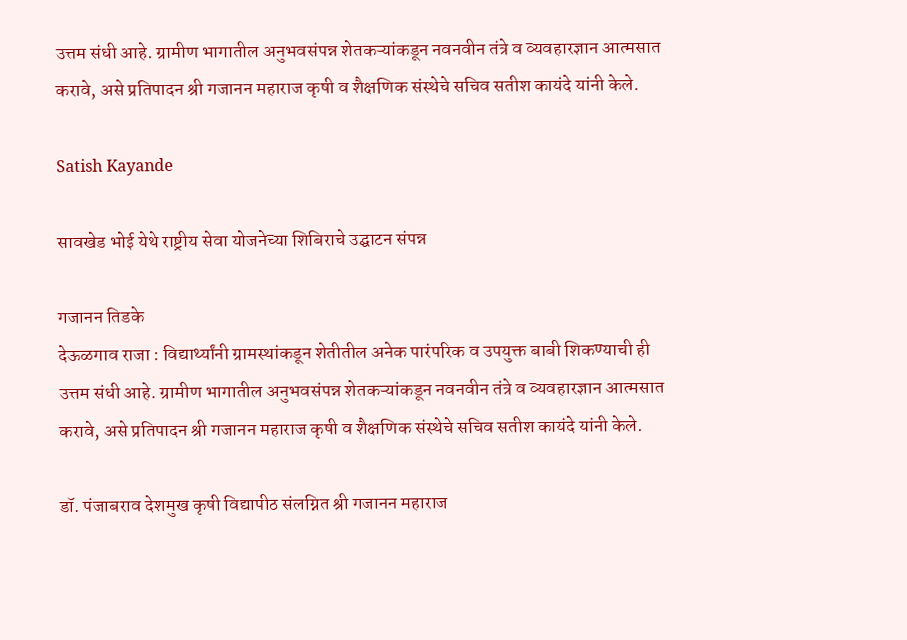उत्तम संधी आहे. ग्रामीण भागातील अनुभवसंपन्न शेतकऱ्यांकडून नवनवीन तंत्रे व व्यवहारज्ञान आत्मसात करावे, असे प्रतिपादन श्री गजानन महाराज कृषी व शैक्षणिक संस्थेचे सचिव सतीश कायंदे यांनी केले.

Satish Kayande

सावखेड भोई येथे राष्ट्रीय सेवा योजनेच्या शिबिराचे उद्घाटन संपन्न

गजानन तिडके
देऊळगाव राजा : विद्यार्थ्यांनी ग्रामस्थांकडून शेतीतील अनेक पारंपरिक व उपयुक्त बाबी शिकण्याची ही उत्तम संधी आहे. ग्रामीण भागातील अनुभवसंपन्न शेतकऱ्यांकडून नवनवीन तंत्रे व व्यवहारज्ञान आत्मसात करावे, असे प्रतिपादन श्री गजानन महाराज कृषी व शैक्षणिक संस्थेचे सचिव सतीश कायंदे यांनी केले.

डॉ. पंजाबराव देशमुख कृषी विद्यापीठ संलग्नित श्री गजानन महाराज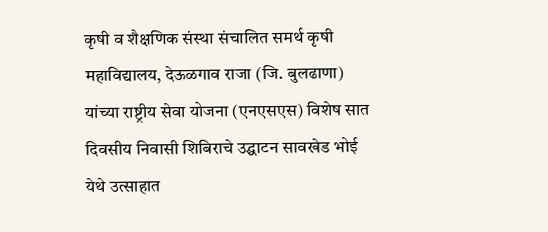कृषी व शैक्षणिक संस्था संचालित समर्थ कृषी महाविद्यालय, देऊळगाव राजा (जि. बुलढाणा) यांच्या राष्ट्रीय सेवा योजना (एनएसएस) विशेष सात दिवसीय निवासी शिबिराचे उद्घाटन सावखेड भोई येथे उत्साहात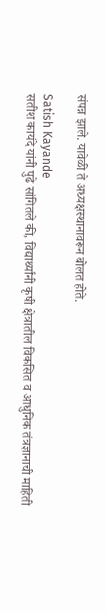संपन्न झाले. यावेळी ते अध्यक्षस्थानावरून बोलत होते.

Satish Kayande
सतीश कायंदे यांनी पुढे सांगितले की, विद्यार्थ्यांनी कृषी क्षेत्रातील विकसित व आधुनिक तंत्रज्ञानाची माहिती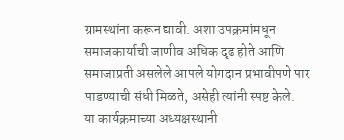ग्रामस्थांना करून द्यावी. अशा उपक्रमांमधून समाजकार्याची जाणीव अधिक दृढ होते आणि समाजाप्रती असलेले आपले योगदान प्रभावीपणे पार पाडण्याची संधी मिळते, असेही त्यांनी स्पष्ट केले.
या कार्यक्रमाच्या अध्यक्षस्थानी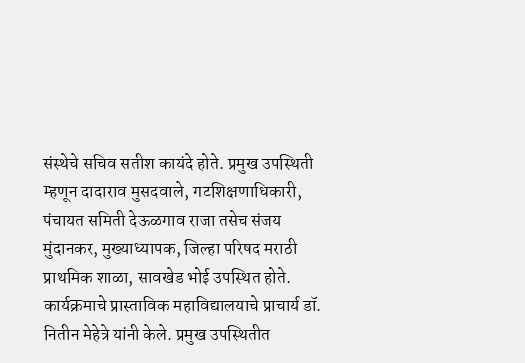संस्थेचे सचिव सतीश कायंदे होते. प्रमुख उपस्थिती म्हणून दादाराव मुसदवाले, गटशिक्षणाधिकारी, पंचायत समिती देऊळगाव राजा तसेच संजय मुंदानकर, मुख्याध्यापक, जिल्हा परिषद मराठी प्राथमिक शाळा, सावखेड भोई उपस्थित होते.
कार्यक्रमाचे प्रास्ताविक महाविद्यालयाचे प्राचार्य डॉ. नितीन मेहेत्रे यांनी केले. प्रमुख उपस्थितीत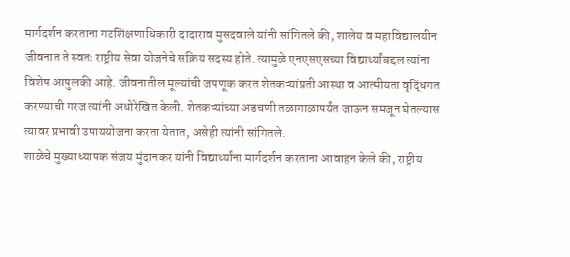मार्गदर्शन करताना गटशिक्षणाधिकारी दादाराव मुसदवाले यांनी सांगितले की, शालेय व महाविद्यालयीन जीवनात ते स्वतः राष्ट्रीय सेवा योजनेचे सक्रिय सदस्य होते. त्यामुळे एनएसएसच्या विद्यार्थ्यांबद्दल त्यांना विशेष आपुलकी आहे. जीवनातील मूल्यांची जपणूक करत शेतकऱ्यांप्रती आस्था व आत्मीयता वृद्धिंगत करण्याची गरज त्यांनी अधोरेखित केली. शेतकऱ्यांच्या अडचणी तळागाळापर्यंत जाऊन समजून घेतल्यास त्यावर प्रभावी उपाययोजना करता येतात, असेही त्यांनी सांगितले.
शाळेचे मुख्याध्यापक संजय मुंदानकर यांनी विद्यार्थ्यांना मार्गदर्शन करताना आवाहन केले की, राष्ट्रीय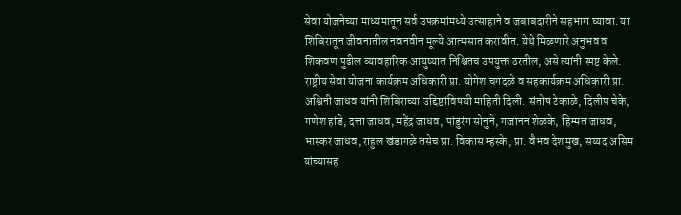सेवा योजनेच्या माध्यमातून सर्व उपक्रमांमध्ये उत्साहाने व जबाबदारीने सहभाग घ्यावा. या शिबिरातून जीवनातील नवनवीन मूल्ये आत्मसात करावीत. येथे मिळणारे अनुभव व शिकवण पुढील व्यावहारिक आयुष्यात निश्चितच उपयुक्त ठरतील, असे त्यांनी स्पष्ट केले.
राष्ट्रीय सेवा योजना कार्यक्रम अधिकारी प्रा. योगेश चगदळे व सहकार्यक्रम अधिकारी प्रा. अश्विनी जाधव यांनी शिबिराच्या उद्दिष्टांविषयी माहिती दिली. संतोष टेकाळे, दिलीप चेके, गणेश हांडे, दत्ता जाधव, महेंद्र जाधव, पांडुरंग सोनुने, गजानन शेळके, हिम्मत जाधव, भास्कर जाधव, राहुल खंडागळे तसेच प्रा. विकास म्हस्के, प्रा. वैभव देशमुख, सय्यद असिम यांच्यासह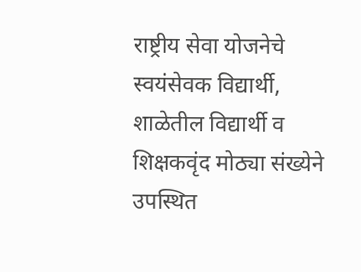राष्ट्रीय सेवा योजनेचे स्वयंसेवक विद्यार्थी, शाळेतील विद्यार्थी व शिक्षकवृंद मोठ्या संख्येने उपस्थित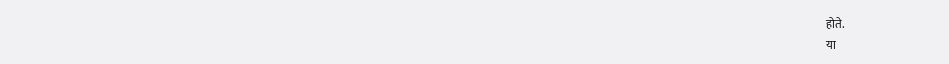होते.
या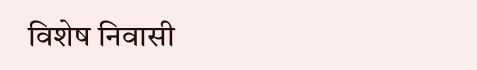विशेष निवासी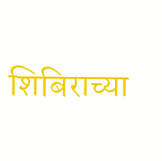शिबिराच्या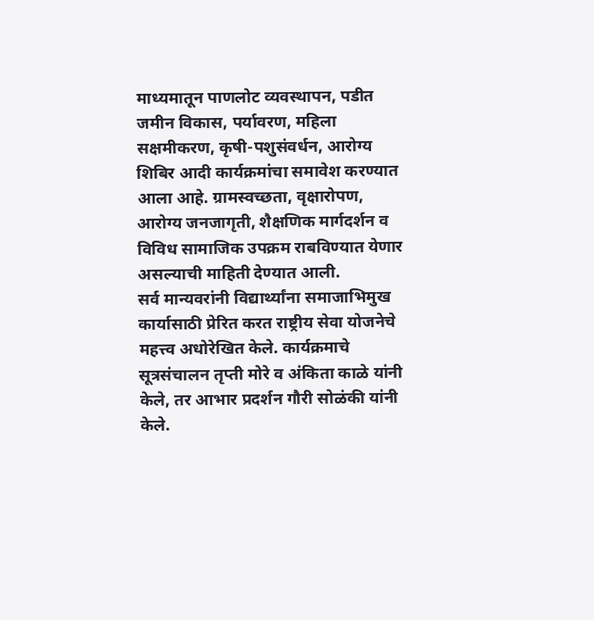माध्यमातून पाणलोट व्यवस्थापन, पडीत जमीन विकास, पर्यावरण, महिला सक्षमीकरण, कृषी-पशुसंवर्धन, आरोग्य शिबिर आदी कार्यक्रमांचा समावेश करण्यात आला आहे. ग्रामस्वच्छता, वृक्षारोपण, आरोग्य जनजागृती, शैक्षणिक मार्गदर्शन व विविध सामाजिक उपक्रम राबविण्यात येणार असल्याची माहिती देण्यात आली.
सर्व मान्यवरांनी विद्यार्थ्यांना समाजाभिमुख कार्यासाठी प्रेरित करत राष्ट्रीय सेवा योजनेचे महत्त्व अधोरेखित केले. कार्यक्रमाचे सूत्रसंचालन तृप्ती मोरे व अंकिता काळे यांनी केले, तर आभार प्रदर्शन गौरी सोळंकी यांनी केले.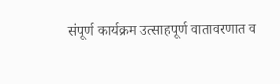संपूर्ण कार्यक्रम उत्साहपूर्ण वातावरणात व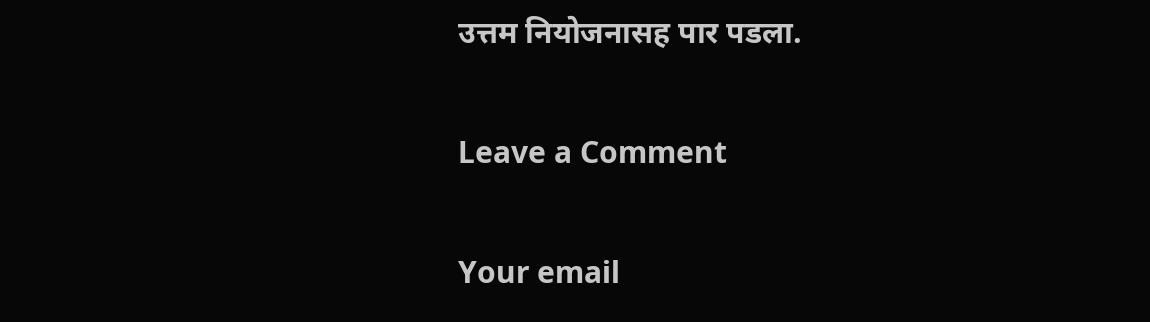उत्तम नियोजनासह पार पडला.

Leave a Comment

Your email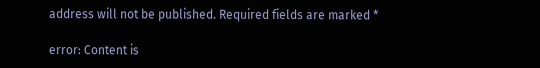address will not be published. Required fields are marked *

error: Content is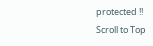protected !!
Scroll to Top